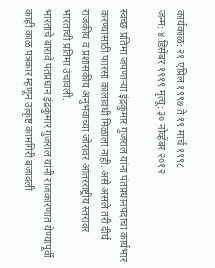कार्यकाळ: २१ एप्रिल १९९७ ते १९ मार्च १९९८
जन्म: ४ डिसेंबर १९१९ मृत्यू: ३० नोव्हेंबर २०१२

स्वच्छ प्रतिमा जपणाऱ्या इंद्रकुमार गुजराल यांना पंतप्रधानपदाचा कार्यभार करण्यासाठी फारसा कालावधी मिळाला नाही. असे असले तरी दीर्घ राजकीय व प्रशासकीय अनुभवाच्या जोरावर आंतरराष्ट्रीय स्तरावर भारताची प्रतिमा उंचावली.
भारताचे बारावे पंतप्रधान इंद्रकुमार गुजराल यांनी राजकारणात येण्यापूर्वी काही काळ पत्रकार म्हणून उत्कृष्ट कामगिरी बजावली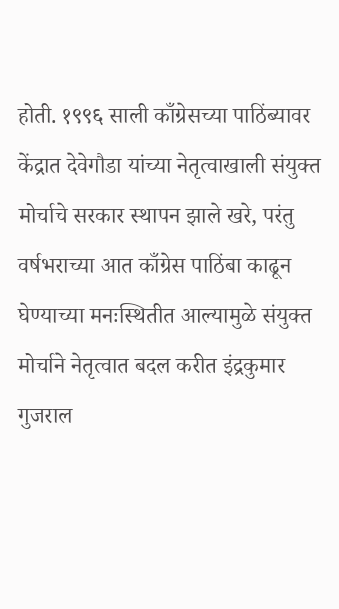होती. १९९६ साली काँग्रेसच्या पाठिंब्यावर केंद्रात देवेगौडा यांच्या नेतृत्वाखाली संयुक्त मोर्चाचे सरकार स्थापन झाले खरे, परंतु वर्षभराच्या आत काँग्रेस पाठिंबा काढून घेण्याच्या मनःस्थितीत आल्यामुळे संयुक्त मोर्चाने नेतृत्वात बदल करीत इंद्रकुमार गुजराल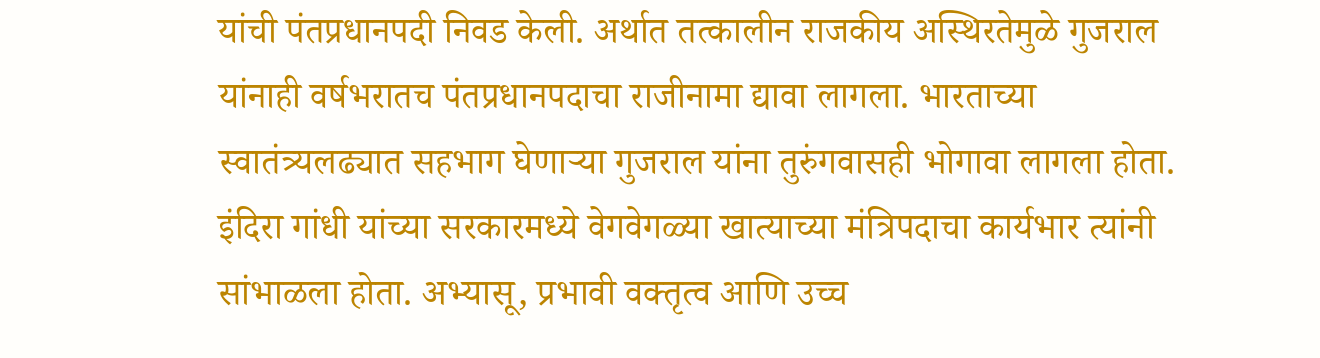यांची पंतप्रधानपदी निवड केली. अर्थात तत्कालीन राजकीय अस्थिरतेमुळे गुजराल यांनाही वर्षभरातच पंतप्रधानपदाचा राजीनामा द्यावा लागला. भारताच्या स्वातंत्र्यलढ्यात सहभाग घेणाऱ्या गुजराल यांना तुरुंगवासही भोगावा लागला होता. इंदिरा गांधी यांच्या सरकारमध्ये वेगवेगळ्या खात्याच्या मंत्रिपदाचा कार्यभार त्यांनी सांभाळला होता. अभ्यासू, प्रभावी वक्तृत्व आणि उच्च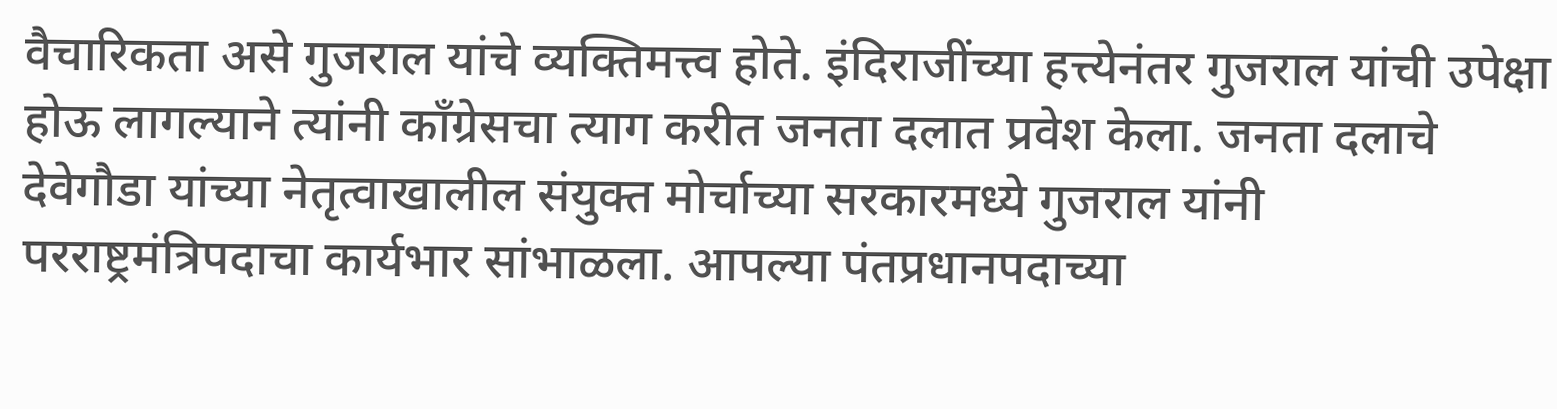वैचारिकता असे गुजराल यांचे व्यक्तिमत्त्व होते. इंदिराजींच्या हत्त्येनंतर गुजराल यांची उपेक्षा होऊ लागल्याने त्यांनी काँग्रेसचा त्याग करीत जनता दलात प्रवेश केला. जनता दलाचे देवेगौडा यांच्या नेतृत्वाखालील संयुक्त मोर्चाच्या सरकारमध्ये गुजराल यांनी परराष्ट्रमंत्रिपदाचा कार्यभार सांभाळला. आपल्या पंतप्रधानपदाच्या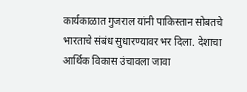कार्यकाळात गुजराल यांनी पाकिस्तान सोबतचे भारताचे संबंध सुधारण्यावर भर दिला. देशाचा आर्थिक विकास उंचावला जावा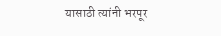यासाठी त्यांनी भरपूर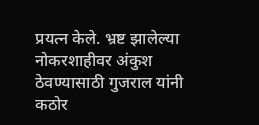प्रयत्न केले. भ्रष्ट झालेल्या नोकरशाहीवर अंकुश ठेवण्यासाठी गुजराल यांनी कठोर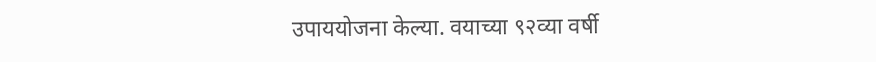उपाययोजना केल्या. वयाच्या ९२व्या वर्षी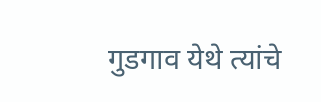गुडगाव येथे त्यांचे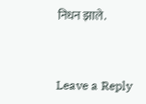निधन झाले.


Leave a Reply